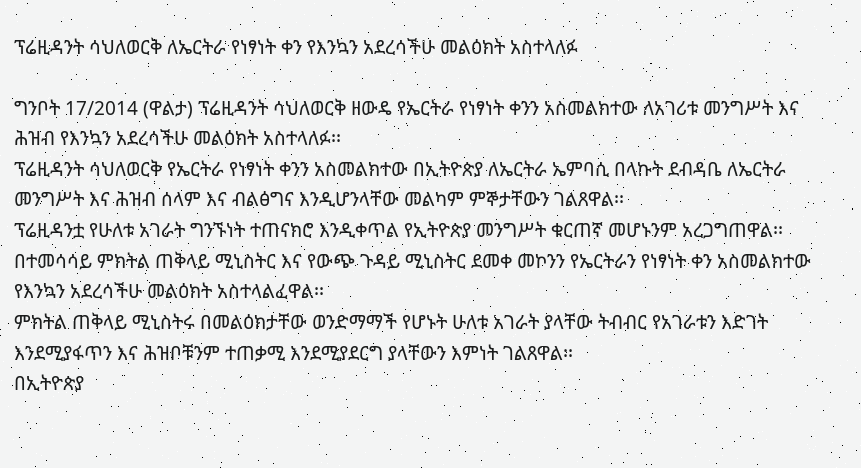ፕሬዚዳንት ሳህለወርቅ ለኤርትራ የነፃነት ቀን የእንኳን አደረሳችሁ መልዕክት አስተላለፉ

ግንቦት 17/2014 (ዋልታ) ፕሬዚዳንት ሳህለወርቅ ዘውዴ የኤርትራ የነፃነት ቀንን አስመልክተው ለአገሪቱ መንግሥት እና ሕዝብ የእንኳን አደረሳችሁ መልዕክት አስተላለፉ፡፡
ፕሬዚዳንት ሳህለወርቅ የኤርትራ የነፃነት ቀንን አስመልክተው በኢትዮጵያ ለኤርትራ ኤምባሲ በላኩት ደብዳቤ ለኤርትራ መንግሥት እና ሕዝብ ሰላም እና ብልፅግና እንዲሆንላቸው መልካም ምኞታቸውን ገልጸዋል፡፡
ፕሬዚዳንቷ የሁለቱ አገራት ግንኙነት ተጠናክሮ እንዲቀጥል የኢትዮጵያ መንግሥት ቁርጠኛ መሆኑንም አረጋግጠዋል፡፡
በተመሳሳይ ምክትል ጠቅላይ ሚኒስትር እና የውጭ ጉዳይ ሚኒስትር ደመቀ መኮንን የኤርትራን የነፃነት ቀን አስመልክተው የእንኳን አደረሳችሁ መልዕክት አስተላልፈዋል፡፡
ምክትል ጠቅላይ ሚኒስትሩ በመልዕክታቸው ወንድማማች የሆኑት ሁለቱ አገራት ያላቸው ትብብር የአገራቱን እድገት እንደሚያፋጥን እና ሕዝቦቹንም ተጠቃሚ እንደሚያደርግ ያላቸውን እምነት ገልጸዋል፡፡
በኢትዮጵያ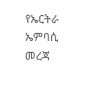የኤርትራ ኤምባሲ መረጃ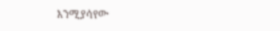እንሚያሳየው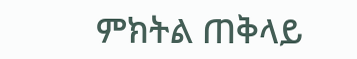ምክትል ጠቅላይ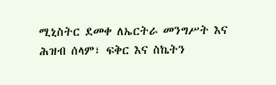ሚኒስትር ደመቀ ለኤርትራ መንግሥት እና ሕዝብ ሰላም፣ ፍቅር እና ስኬትን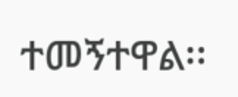ተመኝተዋል፡፡